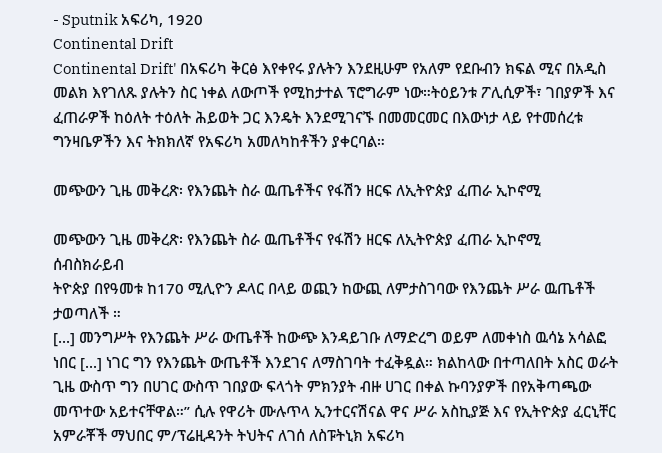- Sputnik አፍሪካ, 1920
Continental Drift
Continental Drift' በአፍሪካ ቅርፅ እየቀየሩ ያሉትን እንደዚሁም የአለም የደቡብን ክፍል ሚና በአዲስ መልክ እየገለጹ ያሉትን ስር ነቀል ለውጦች የሚከታተል ፕሮግራም ነው።ትዕይንቱ ፖሊሲዎች፣ ገበያዎች እና ፈጠራዎች ከዕለት ተዕለት ሕይወት ጋር እንዴት እንደሚገናኙ በመመርመር በእውነታ ላይ የተመሰረቱ ግንዛቤዎችን እና ትክክለኛ የአፍሪካ አመለካከቶችን ያቀርባል።

መጭውን ጊዜ መቅረጽ፡ የእንጨት ስራ ዉጤቶችና የፋሽን ዘርፍ ለኢትዮጵያ ፈጠራ ኢኮኖሚ

መጭውን ጊዜ መቅረጽ፡ የእንጨት ስራ ዉጤቶችና የፋሽን ዘርፍ ለኢትዮጵያ ፈጠራ ኢኮኖሚ
ሰብስክራይብ
ትዮጵያ በየዓመቱ ከ170 ሚሊዮን ዶላር በላይ ወጪን ከውጪ ለምታስገባው የእንጨት ሥራ ዉጤቶች ታወጣለች ።
[...] መንግሥት የእንጨት ሥራ ውጤቶች ከውጭ እንዳይገቡ ለማድረግ ወይም ለመቀነስ ዉሳኔ አሳልፎ ነበር [...] ነገር ግን የእንጨት ውጤቶች እንደገና ለማስገባት ተፈቅዷል። ክልከላው በተጣለበት አስር ወራት ጊዜ ውስጥ ግን በሀገር ውስጥ ገበያው ፍላጎት ምክንያት ብዙ ሀገር በቀል ኩባንያዎች በየአቅጣጫው መጥተው አይተናቸዋል።” ሲሉ የዋሪት ሙሉጥላ ኢንተርናሽናል ዋና ሥራ አስኪያጅ እና የኢትዮጵያ ፈርኒቸር አምራቾች ማህበር ም/ፕሬዚዳንት ትህትና ለገሰ ለስፑትኒክ አፍሪካ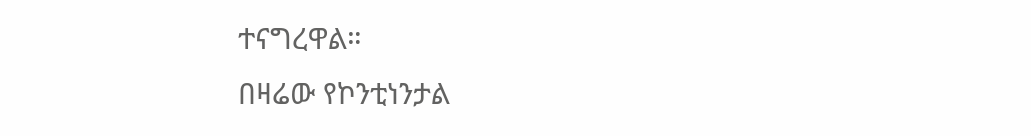ተናግረዋል።
በዛሬው የኮንቲነንታል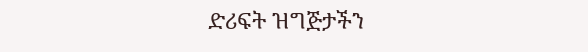ድሪፍት ዝግጅታችን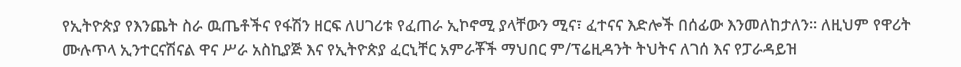የኢትዮጵያ የእንጨት ስራ ዉጤቶችና የፋሽን ዘርፍ ለሀገሪቱ የፈጠራ ኢኮኖሚ ያላቸውን ሚና፣ ፈተናና እድሎች በሰፊው እንመለከታለን፡፡ ለዚህም የዋሪት ሙሉጥላ ኢንተርናሽናል ዋና ሥራ አስኪያጅ እና የኢትዮጵያ ፈርኒቸር አምራቾች ማህበር ም/ፕሬዚዳንት ትህትና ለገሰ እና የፓራዳይዝ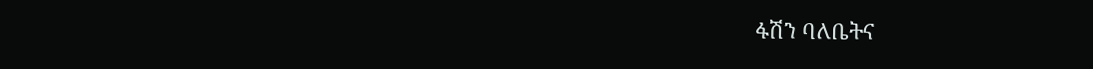ፋሽን ባለቤትና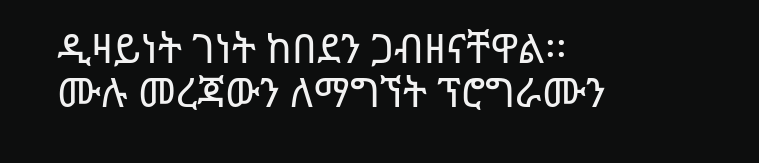ዲዛይነት ገነት ከበደን ጋብዘናቸዋል፡፡
ሙሉ መረጃውን ለማግኘት ፕሮግራሙን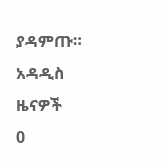ያዳምጡ።
አዳዲስ ዜናዎች
0